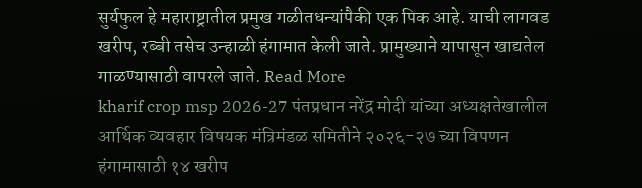सुर्यफुल हे महाराष्ट्रातील प्रमुख गळीतधन्यांपैकी एक पिक आहे. याची लागवड खरीप, रब्बी तसेच उन्हाळी हंगामात केली जाते. प्रामुख्याने यापासून खाद्यतेल गाळण्यासाठी वापरले जाते. Read More
kharif crop msp 2026-27 पंतप्रधान नरेंद्र मोदी यांच्या अध्यक्षतेखालील आर्थिक व्यवहार विषयक मंत्रिमंडळ समितीने २०२६-२७ च्या विपणन हंगामासाठी १४ खरीप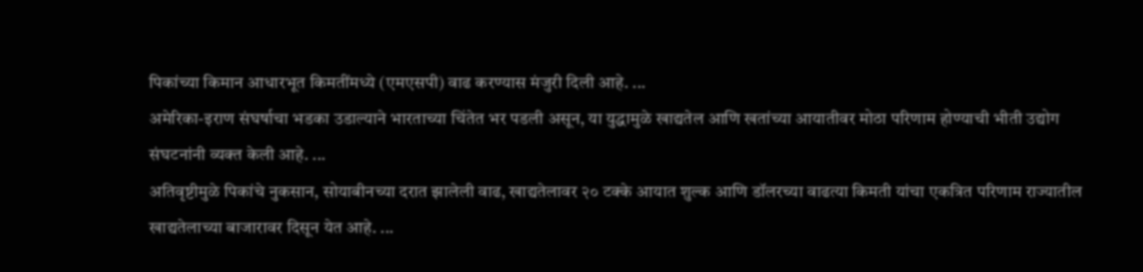पिकांच्या किमान आधारभूत किमतींमध्ये (एमएसपी) वाढ करण्यास मंजुरी दिली आहे. ...
अमेरिका-इराण संघर्षाचा भडका उडाल्याने भारताच्या चिंतेत भर पडली असून, या युद्धामुळे खाद्यतेल आणि खतांच्या आयातीवर मोठा परिणाम होण्याची भीती उद्योग संघटनांनी व्यक्त केली आहे. ...
अतिवृष्टीमुळे पिकांचे नुकसान, सोयाबीनच्या दरात झालेली वाढ, खाद्यतेलावर २० टक्के आयात शुल्क आणि डॉलरच्या वाढत्या किमती यांचा एकत्रित परिणाम राज्यातील खाद्यतेलाच्या बाजारावर दिसून येत आहे. ...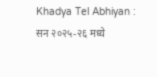Khadya Tel Abhiyan : सन २०२५-२६ मध्ये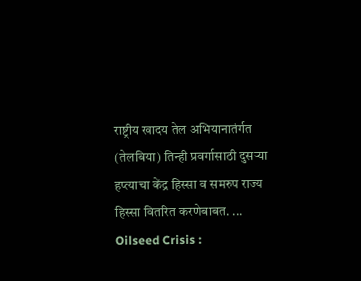राष्ट्रीय खादय तेल अभियानातंर्गत (तेलबिया) तिन्ही प्रवर्गासाठी दुसऱ्या हप्त्याचा केंद्र हिस्सा व समरुप राज्य हिस्सा वितरित करणेबाबत. ...
Oilseed Crisis :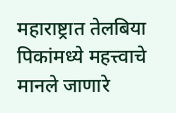महाराष्ट्रात तेलबिया पिकांमध्ये महत्त्वाचे मानले जाणारे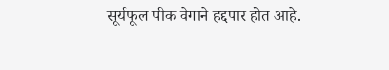सूर्यफूल पीक वेगाने हद्दपार होत आहे.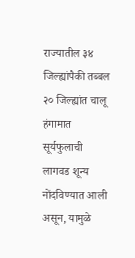राज्यातील ३४ जिल्ह्यांपैकी तब्बल २० जिल्ह्यांत चालू हंगामात सूर्यफुलाची लागवड शून्य नोंदविण्यात आली असून, यामुळे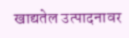खाद्यतेल उत्पादनावर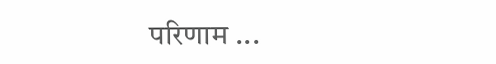परिणाम ...